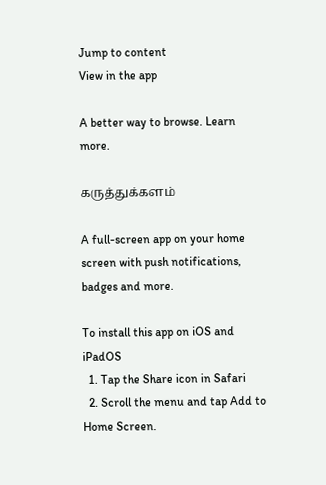Jump to content
View in the app

A better way to browse. Learn more.

கருத்துக்களம்

A full-screen app on your home screen with push notifications, badges and more.

To install this app on iOS and iPadOS
  1. Tap the Share icon in Safari
  2. Scroll the menu and tap Add to Home Screen.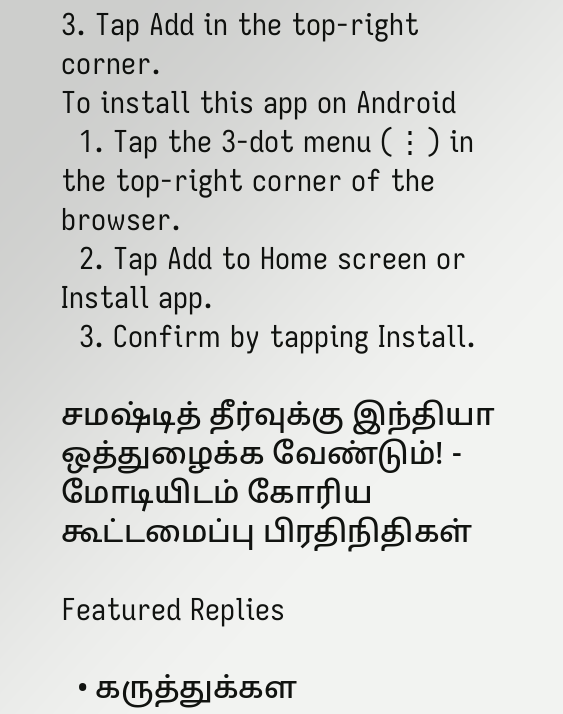3. Tap Add in the top-right corner.
To install this app on Android
  1. Tap the 3-dot menu (⋮) in the top-right corner of the browser.
  2. Tap Add to Home screen or Install app.
  3. Confirm by tapping Install.

சமஷ்டித் தீர்வுக்கு இந்தியா ஒத்துழைக்க வேண்டும்! - மோடியிடம் கோரிய கூட்டமைப்பு பிரதிநிதிகள்

Featured Replies

  • கருத்துக்கள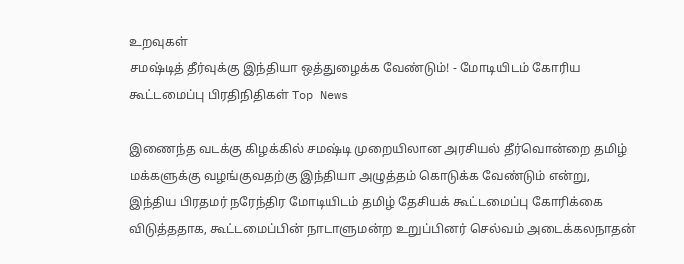உறவுகள்
சமஷ்டித் தீர்வுக்கு இந்தியா ஒத்துழைக்க வேண்டும்! - மோடியிடம் கோரிய கூட்டமைப்பு பிரதிநிதிகள் Top News

இணைந்த வடக்கு கிழக்கில் சமஷ்டி முறையிலான அரசியல் தீர்வொன்றை தமிழ் மக்களுக்கு வழங்குவதற்கு இந்தியா அழுத்தம் கொடுக்க வேண்டும் என்று, இந்திய பிரதமர் நரேந்திர மோடியிடம் தமிழ் தேசியக் கூட்டமைப்பு கோரிக்கை விடுத்ததாக, கூட்டமைப்பின் நாடாளுமன்ற உறுப்பினர் செல்வம் அடைக்கலநாதன்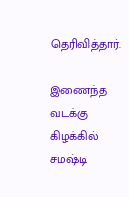தெரிவித்தார்.

இணைந்த வடக்கு கிழக்கில் சமஷ்டி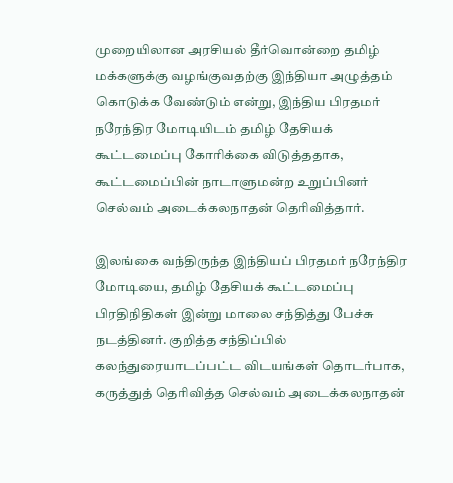முறையிலான அரசியல் தீர்வொன்றை தமிழ் மக்களுக்கு வழங்குவதற்கு இந்தியா அழுத்தம் கொடுக்க வேண்டும் என்று, இந்திய பிரதமர் நரேந்திர மோடியிடம் தமிழ் தேசியக் கூட்டமைப்பு கோரிக்கை விடுத்ததாக, கூட்டமைப்பின் நாடாளுமன்ற உறுப்பினர் செல்வம் அடைக்கலநாதன் தெரிவித்தார்.

இலங்கை வந்திருந்த இந்தியப் பிரதமர் நரேந்திர மோடியை, தமிழ் தேசியக் கூட்டமைப்பு பிரதிநிதிகள் இன்று மாலை சந்தித்து பேச்சு நடத்தினர். குறித்த சந்திப்பில் கலந்துரையாடப்பட்ட விடயங்கள் தொடர்பாக, கருத்துத் தெரிவித்த செல்வம் அடைக்கலநாதன்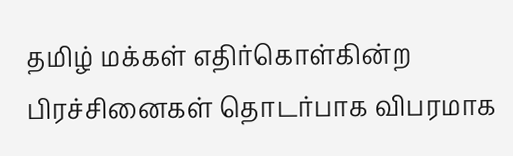தமிழ் மக்கள் எதிர்கொள்கின்ற பிரச்சினைகள் தொடர்பாக விபரமாக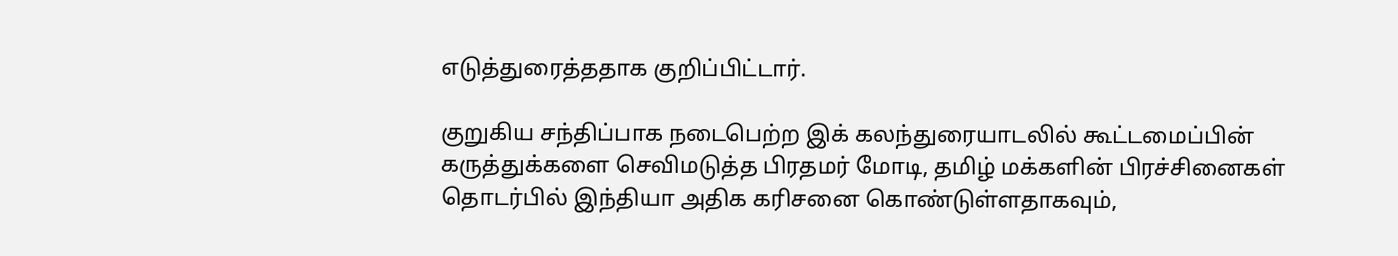எடுத்துரைத்ததாக குறிப்பிட்டார்.

குறுகிய சந்திப்பாக நடைபெற்ற இக் கலந்துரையாடலில் கூட்டமைப்பின் கருத்துக்களை செவிமடுத்த பிரதமர் மோடி, தமிழ் மக்களின் பிரச்சினைகள் தொடர்பில் இந்தியா அதிக கரிசனை கொண்டுள்ளதாகவும்,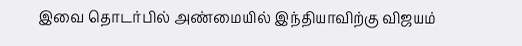இவை தொடர்பில் அண்மையில் இந்தியாவிற்கு விஜயம்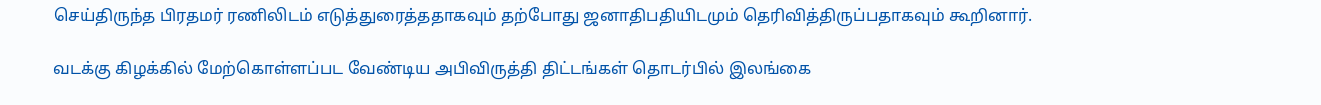செய்திருந்த பிரதமர் ரணிலிடம் எடுத்துரைத்ததாகவும் தற்போது ஜனாதிபதியிடமும் தெரிவித்திருப்பதாகவும் கூறினார்.

வடக்கு கிழக்கில் மேற்கொள்ளப்பட வேண்டிய அபிவிருத்தி திட்டங்கள் தொடர்பில் இலங்கை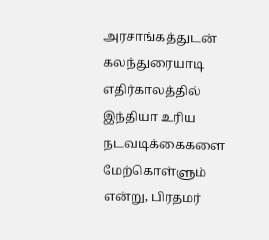அரசாங்கத்துடன் கலந்துரையாடி எதிர்காலத்தில் இந்தியா உரிய நடவடிக்கைகளை மேற்கொள்ளும் என்று, பிரதமர்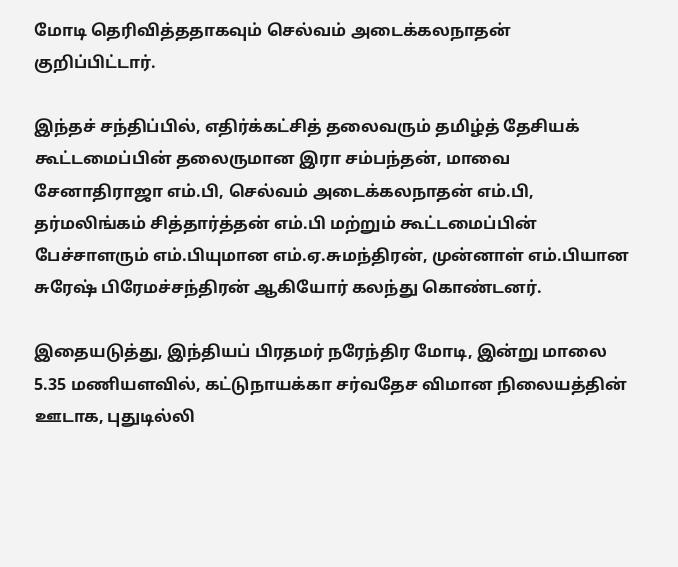மோடி தெரிவித்ததாகவும் செல்வம் அடைக்கலநாதன் குறிப்பிட்டார்.

இந்தச் சந்திப்பில், எதிர்க்கட்சித் தலைவரும் தமிழ்த் தேசியக் கூட்டமைப்பின் தலைருமான இரா சம்பந்தன், மாவை சேனாதிராஜா எம்.பி, செல்வம் அடைக்கலநாதன் எம்.பி, தர்மலிங்கம் சித்தார்த்தன் எம்.பி மற்றும் கூட்டமைப்பின் பேச்சாளரும் எம்.பியுமான எம்.ஏ.சுமந்திரன், முன்னாள் எம்.பியான சுரேஷ் பிரேமச்சந்திரன் ஆகியோர் கலந்து கொண்டனர்.

இதையடுத்து, இந்தியப் பிரதமர் நரேந்திர மோடி, இன்று மாலை 5.35 மணியளவில், கட்டுநாயக்கா சர்வதேச விமான நிலையத்தின் ஊடாக, புதுடில்லி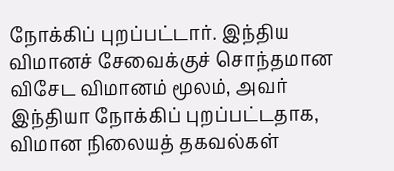நோக்கிப் புறப்பட்டார். இந்திய விமானச் சேவைக்குச் சொந்தமான விசேட விமானம் மூலம், அவர் இந்தியா நோக்கிப் புறப்பட்டதாக, விமான நிலையத் தகவல்கள்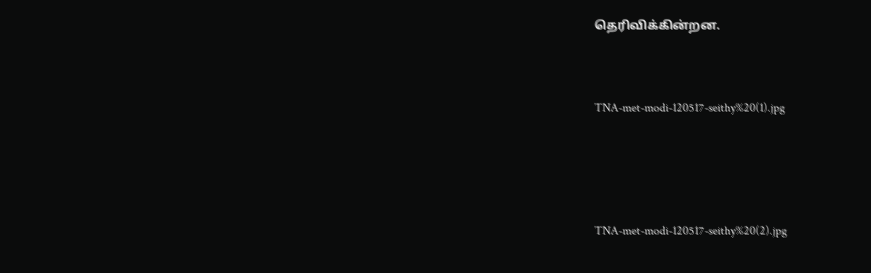தெரிவிக்கின்றன.



TNA-met-modi-120517-seithy%20(1).jpg





TNA-met-modi-120517-seithy%20(2).jpg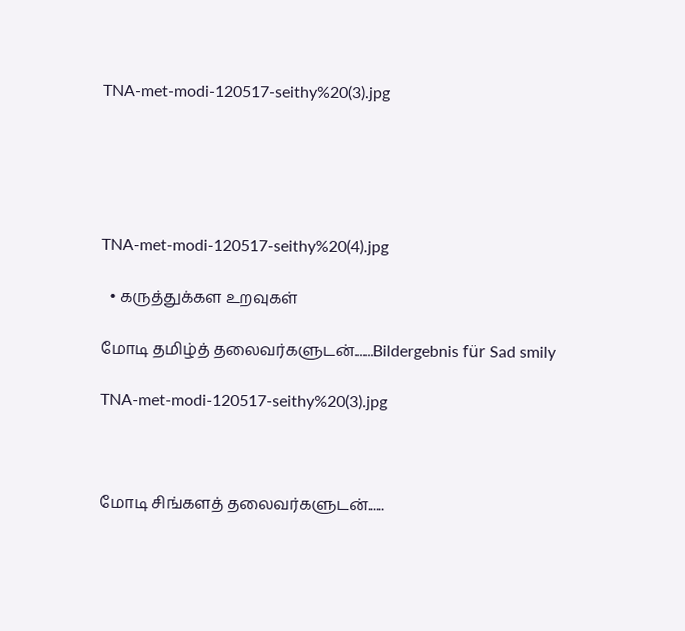TNA-met-modi-120517-seithy%20(3).jpg





TNA-met-modi-120517-seithy%20(4).jpg

  • கருத்துக்கள உறவுகள்

மோடி தமிழ்த் தலைவர்களுடன்.......Bildergebnis für Sad smily

TNA-met-modi-120517-seithy%20(3).jpg



மோடி சிங்களத் தலைவர்களுடன்......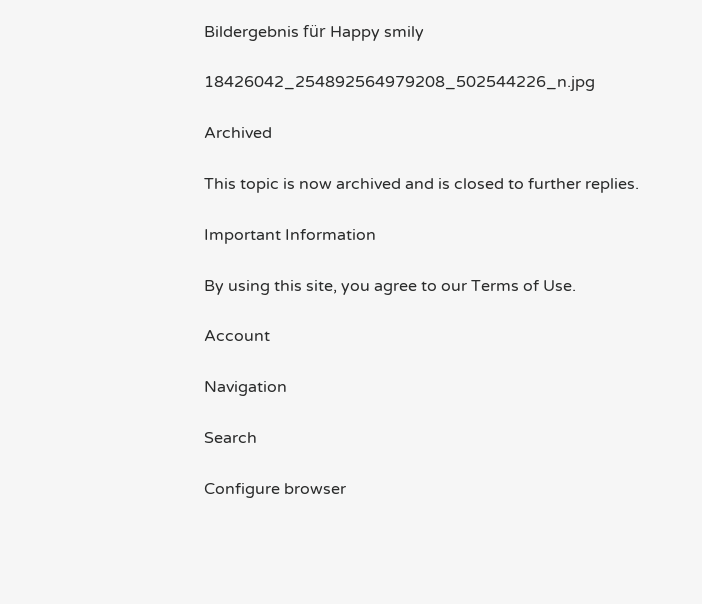Bildergebnis für Happy smily

18426042_254892564979208_502544226_n.jpg

Archived

This topic is now archived and is closed to further replies.

Important Information

By using this site, you agree to our Terms of Use.

Account

Navigation

Search

Configure browser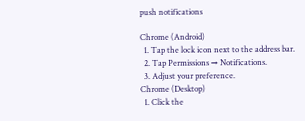push notifications

Chrome (Android)
  1. Tap the lock icon next to the address bar.
  2. Tap Permissions → Notifications.
  3. Adjust your preference.
Chrome (Desktop)
  1. Click the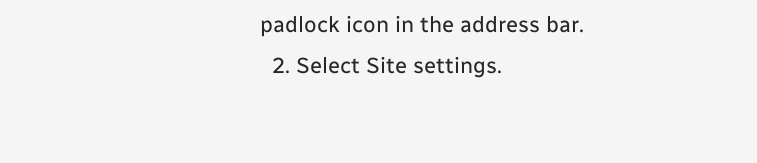padlock icon in the address bar.
  2. Select Site settings.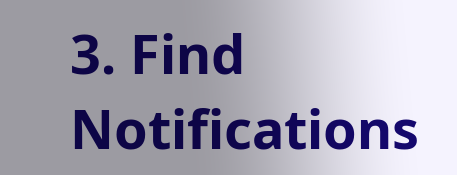3. Find Notifications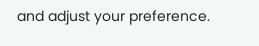and adjust your preference.